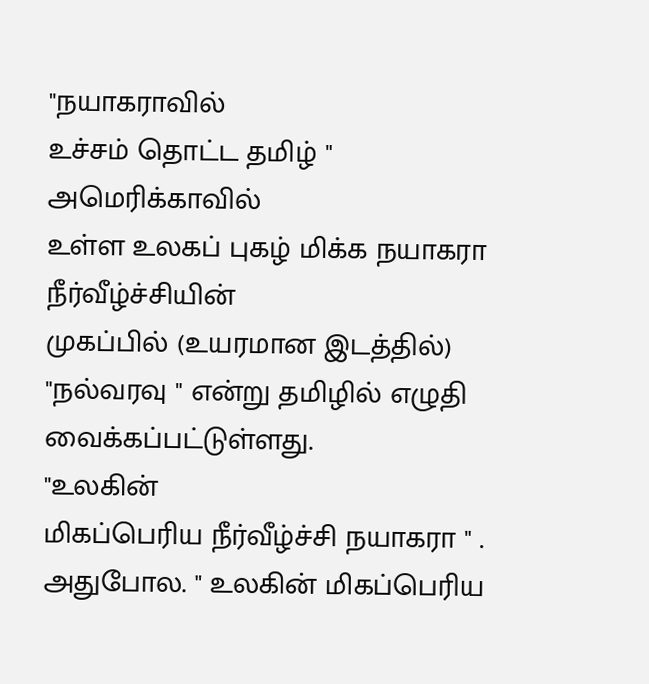"நயாகராவில்
உச்சம் தொட்ட தமிழ் "
அமெரிக்காவில்
உள்ள உலகப் புகழ் மிக்க நயாகரா நீர்வீழ்ச்சியின்
முகப்பில் (உயரமான இடத்தில்) "நல்வரவு " என்று தமிழில் எழுதி வைக்கப்பட்டுள்ளது.
"உலகின்
மிகப்பெரிய நீர்வீழ்ச்சி நயாகரா " . அதுபோல. " உலகின் மிகப்பெரிய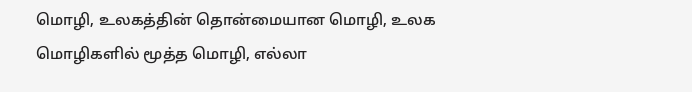மொழி, உலகத்தின் தொன்மையான மொழி, உலக மொழிகளில் மூத்த மொழி, எல்லா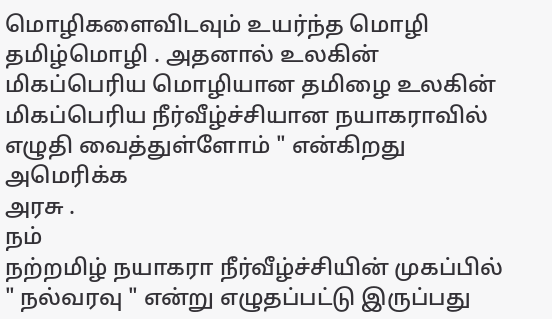மொழிகளைவிடவும் உயர்ந்த மொழி தமிழ்மொழி . அதனால் உலகின் மிகப்பெரிய மொழியான தமிழை உலகின்
மிகப்பெரிய நீர்வீழ்ச்சியான நயாகராவில் எழுதி வைத்துள்ளோம் " என்கிறது அமெரிக்க
அரசு .
நம்
நற்றமிழ் நயாகரா நீர்வீழ்ச்சியின் முகப்பில்
" நல்வரவு " என்று எழுதப்பட்டு இருப்பது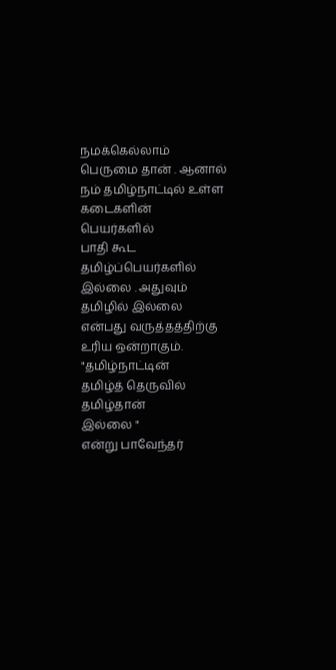நமக்கெல்லாம் பெருமை தான் . ஆனால்
நம் தமிழ்நாட்டில் உள்ள கடைகளின் பெயர்களில்
பாதி கூட தமிழ்ப்பெயர்களில் இல்லை . அதுவும் தமிழில் இல்லை என்பது வருத்தத்திற்கு
உரிய ஒன்றாகும்.
"தமிழ்நாட்டின்
தமிழ்த் தெருவில்
தமிழ்தான்
இல்லை "
என்று பாவேந்தர்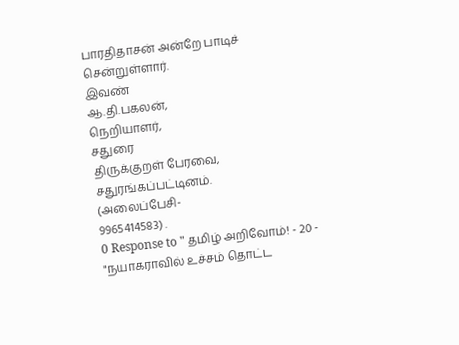பாரதிதாசன் அன்றே பாடிச் சென்றுள்ளார்.
இவண்
ஆ.தி.பகலன்,
நெறியாளர்,
சதுரை
திருக்குறள் பேரவை,
சதுரங்கப்பட்டினம்.
(அலைப்பேசி-
9965414583) .
0 Response to " தமிழ் அறிவோம்! - 20 - "நயாகராவில் உச்சம் தொட்ட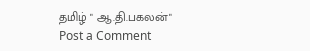தமிழ் " ஆ.தி.பகலன்"
Post a Comment